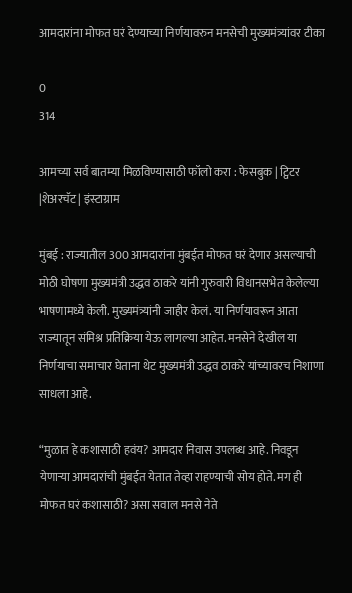आमदारांना मोफत घरं देण्याच्या निर्णयावरुन मनसेची मुख्यमंत्र्यांवर टीका

0
314

आमच्या सर्व बातम्या मिळविण्यासाठी फॉलो करा : फेसबुक | ट्विटर |शेअरचॅट | इंस्टाग्राम

मुंबई : राज्यातील 300 आमदारांना मुंबईत मोफत घरं देणार असल्याची मोठी घोषणा मुख्यमंत्री उद्धव ठाकरे यांनी गुरुवारी विधानसभेत केलेल्या भाषणामध्ये केली. मुख्यमंत्र्यांनी जाहीर केलं. या निर्णयावरून आता राज्यातून संमिश्र प्रतिक्रिया येऊ लागल्या आहेत. मनसेने देखील या निर्णयाचा समाचार घेताना थेट मुख्यमंत्री उद्धव ठाकरे यांच्यावरच निशाणा साधला आहे.

“मुळात हे कशासाठी हवंय? आमदार निवास उपलब्ध आहे. निवडून येणाऱ्या आमदारांची मुंबईत येतात तेव्हा राहण्याची सोय होते. मग ही मोफत घरं कशासाठी? असा सवाल मनसे नेते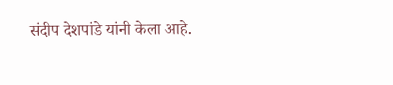संदीप देशपांडे यांनी केला आहे.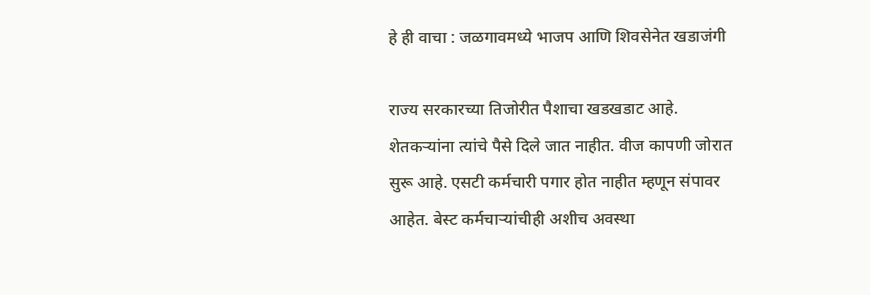हे ही वाचा : जळगावमध्ये भाजप आणि शिवसेनेत खडाजंगी

राज्य सरकारच्या तिजोरीत पैशाचा खडखडाट आहे. शेतकऱ्यांना त्यांचे पैसे दिले जात नाहीत. वीज कापणी जोरात सुरू आहे. एसटी कर्मचारी पगार होत नाहीत म्हणून संपावर आहेत. बेस्ट कर्मचाऱ्यांचीही अशीच अवस्था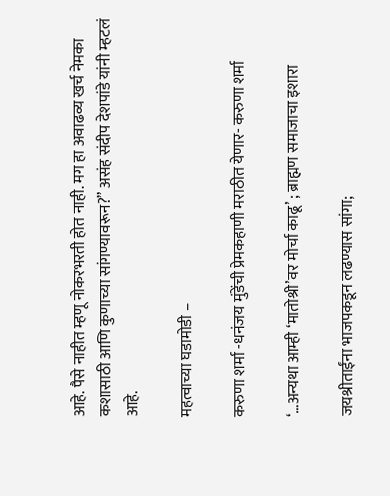आहे. पैसे नाहीत म्हणू नोकरभरती होत नाही. मग हा अवाढव्य खर्च नेमका कशासाठी आणि कुणाच्या सांगण्यावरून?” असंह संदीप देशपांडे यांनी म्हटलं आहे.

महत्वाच्या घडामोडी –

करुणा शर्मा -धनंजय मुंडेंची प्रेमकहाणी मराठीत येणार- करुणा शर्मा

‘…अन्यथा आम्ही ‘मातोश्री’वर मोर्चा काढू’ ; ब्राह्मण समाजाचा इशारा

जयश्रीताईंना भाजपकडून लढण्यास सांगा;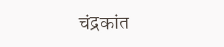चंद्रकांत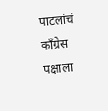पाटलांचं काँग्रेस पक्षाला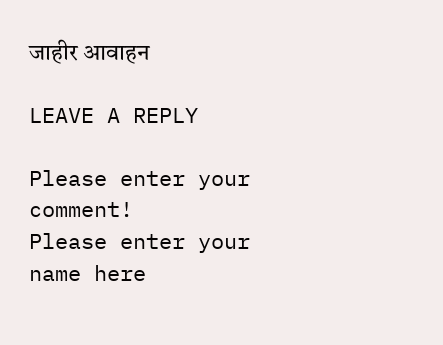जाहीर आवाहन

LEAVE A REPLY

Please enter your comment!
Please enter your name here